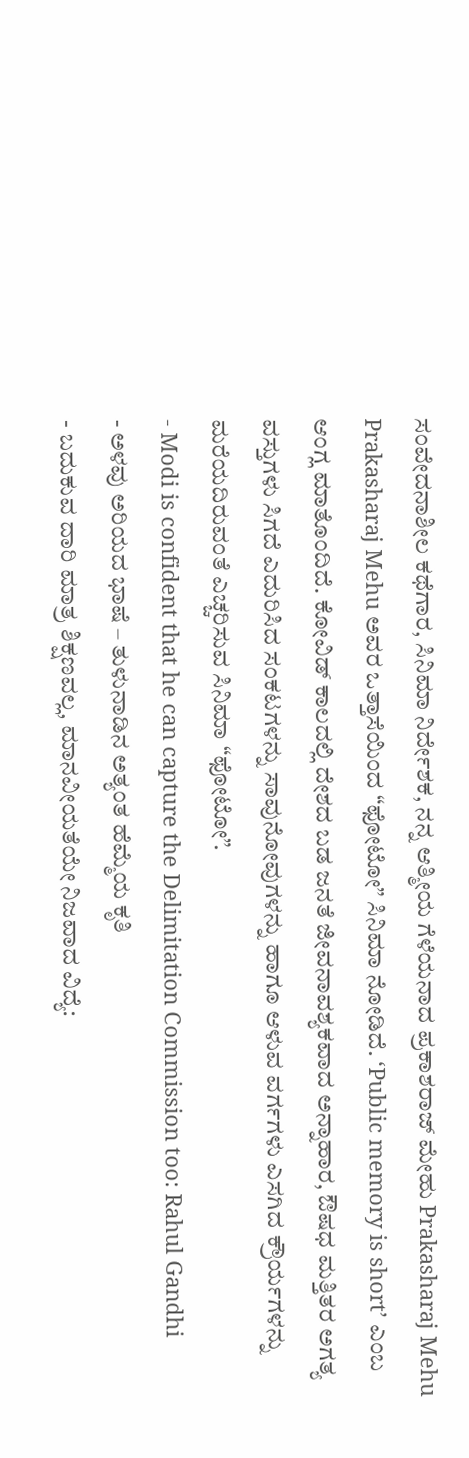ಸಂವೇದನಾಶೀಲ ಕಥೆಗಾರ, ಸಿನಿಮಾ ನಿರ್ದೇಶಕ, ನನ್ನ ಆತ್ಮೀಯ ಗೆಳೆಯನಾದ ಪ್ರಕಾಶರಾಜ್ ಮೇಹು Prakasharaj Mehu Prakasharaj Mehu ಅವರ ಒತ್ತಾಸೆಯಿಂದ “ಫೋಟೋ” ಸಿನಿಮಾ ನೋಡಿದೆ. ‘Public memory is short’ ಎಂಬ ಆಂಗ್ಲ ಮಾತೊಂದಿದೆ. ಕೋವಿಡ್ ಕಾಲದಲ್ಲಿ ದೇಶದ ಬಡ ಜನತೆ ಜೀವನಾವಶ್ಯಕವಾದ ಅನ್ನಾಹಾರ, ಔಷಧ ಮತ್ತಿತರ ಅಗತ್ಯ ವಸ್ತುಗಳು ಸಿಗದೆ ಎದುರಿಸಿದ ಸಂಕಟಗಳನ್ನು ಸಾವುನೋವುಗಳನ್ನು ಹಾಗೂ ಆಳುವ ವರ್ಗಗಳು ಎಸಗಿದ ಕ್ರೌರ್ಯಗಳನ್ನು ಮರೆಯದಿರುವಂತೆ ಎಚ್ಚರಿಸುವ ಸಿನಿಮಾ “ಫೋಟೋ”.
- Modi is confident that he can capture the Delimitation Commission too: Rahul Gandhi
- ಅಳವು ಅರಿಯದ ಭಾಷೆ – ತುಳುನಾಡಿನ ಅತ್ಯಂತ ಹೆಮ್ಮೆಯ ಕೃತಿ
- ಬದುಕುವ ದಾರಿ ಮಾತ್ರ ಶಿಕ್ಷಣವಲ್ಲ, ಮಾನವೀಯತೆಯೇ ನಿಜವಾದ ವಿದ್ಯೆ: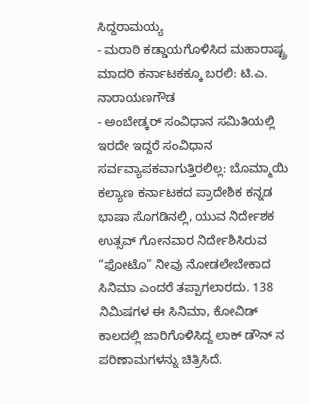ಸಿದ್ದರಾಮಯ್ಯ
- ಮರಾಠಿ ಕಡ್ಡಾಯಗೊಳಿಸಿದ ಮಹಾರಾಷ್ಟ್ರ ಮಾದರಿ ಕರ್ನಾಟಕಕ್ಕೂ ಬರಲಿ: ಟಿ.ಎ. ನಾರಾಯಣಗೌಡ
- ಅಂಬೇಡ್ಕರ್ ಸಂವಿಧಾನ ಸಮಿತಿಯಲ್ಲಿ ಇರದೇ ಇದ್ದರೆ ಸಂವಿಧಾನ ಸರ್ವವ್ಯಾಪಕವಾಗುತ್ತಿರಲಿಲ್ಲ: ಬೊಮ್ಮಾಯಿ
ಕಲ್ಯಾಣ ಕರ್ನಾಟಕದ ಪ್ರಾದೇಶಿಕ ಕನ್ನಡ ಭಾಷಾ ಸೊಗಡಿನಲ್ಲಿ, ಯುವ ನಿರ್ದೇಶಕ ಉತ್ಸವ್ ಗೋನವಾರ ನಿರ್ದೇಶಿಸಿರುವ “ಫೋಟೊ” ನೀವು ನೋಡಲೇಬೇಕಾದ ಸಿನಿಮಾ ಎಂದರೆ ತಪ್ಪಾಗಲಾರದು. 138 ನಿಮಿಷಗಳ ಈ ಸಿನಿಮಾ, ಕೋವಿಡ್ ಕಾಲದಲ್ಲಿ ಜಾರಿಗೊಳಿಸಿದ್ದ ಲಾಕ್ ಡೌನ್ ನ ಪರಿಣಾಮಗಳನ್ನು ಚಿತ್ರಿಸಿದೆ.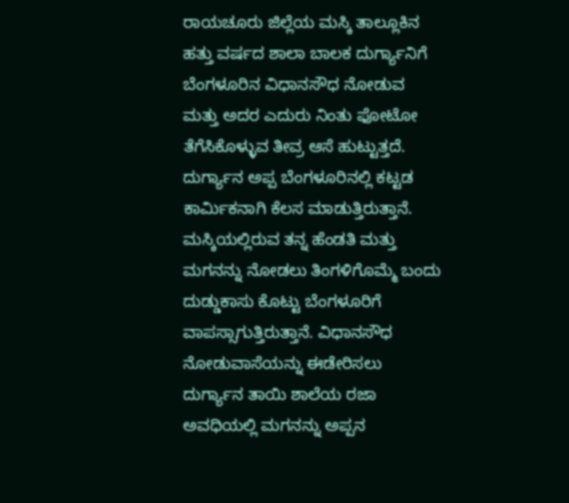ರಾಯಚೂರು ಜಿಲ್ಲೆಯ ಮಸ್ಕಿ ತಾಲ್ಲೂಕಿನ ಹತ್ತು ವರ್ಷದ ಶಾಲಾ ಬಾಲಕ ದುರ್ಗ್ಯಾನಿಗೆ ಬೆಂಗಳೂರಿನ ವಿಧಾನಸೌಧ ನೋಡುವ ಮತ್ತು ಅದರ ಎದುರು ನಿಂತು ಫೋಟೋ ತೆಗೆಸಿಕೊಳ್ಳುವ ತೀವ್ರ ಆಸೆ ಹುಟ್ಟುತ್ತದೆ. ದುರ್ಗ್ಯಾನ ಅಪ್ಪ ಬೆಂಗಳೂರಿನಲ್ಲಿ ಕಟ್ಟಡ ಕಾರ್ಮಿಕನಾಗಿ ಕೆಲಸ ಮಾಡುತ್ತಿರುತ್ತಾನೆ. ಮಸ್ಕಿಯಲ್ಲಿರುವ ತನ್ನ ಹೆಂಡತಿ ಮತ್ತು ಮಗನನ್ನು ನೋಡಲು ತಿಂಗಳಿಗೊಮ್ಮೆ ಬಂದು ದುಡ್ಡುಕಾಸು ಕೊಟ್ಟು ಬೆಂಗಳೂರಿಗೆ ವಾಪಸ್ಸಾಗುತ್ತಿರುತ್ತಾನೆ. ವಿಧಾನಸೌಧ ನೋಡುವಾಸೆಯನ್ನು ಈಡೇರಿಸಲು ದುರ್ಗ್ಯಾನ ತಾಯಿ ಶಾಲೆಯ ರಜಾ ಅವಧಿಯಲ್ಲಿ ಮಗನನ್ನು ಅಪ್ಪನ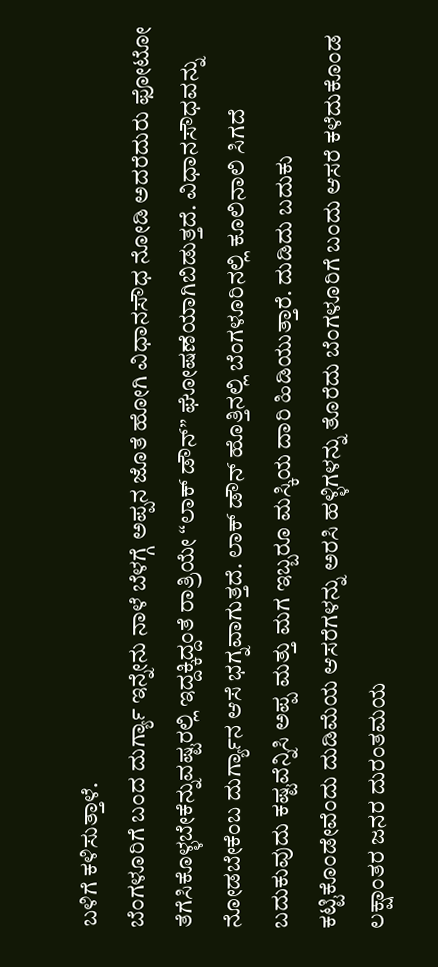ಬಳಿಗೆ ಕಳಿಸುತ್ತಾಳೆ.
ಬೆಂಗಳೂರಿಗೆ ಬಂದ ದುರ್ಗ್ಯಾ ಇನ್ನೇನು ನಾಳೆ ಬೆಳಗ್ಗೆ ಅಪ್ಪನ ಜೊತೆ ಹೋಗಿ ವಿಧಾನಸೌಧ ನೋಡಿ ಅದರೆದುರು ಫೋಟೋ ತೆಗೆಸಿಕೊಳ್ಳಬೇಕೆನ್ನುವಷ್ಟರಲ್ಲಿ ಇದ್ದಕ್ಕಿದ್ದಂತೆ ರಾತ್ರಿಯೇ “ಲಾಕ್ ಡೌನ್” ಘೋಷಣೆಯಾಗಿಬಿಡುತ್ತದೆ. ವಿಧಾನಸೌಧವನ್ನು ನೋಡಬೇಕೆಂಬ ದುರ್ಗ್ಯಾನ ಆಸೆ ಭಗ್ನವಾಗುತ್ತದೆ. ಲಾಕ್ ಡೌನ್ ಹೊತ್ತಿನಲ್ಲಿ ಬೆಂಗಳೂರಿನಲ್ಲಿ ಕೂಲಿನಾಲಿ ಸಿಗದೆ ಬದುಕುವುದು ಕಷ್ಟವೆನ್ನಿಸಿ ಅಪ್ಪ ಮತ್ತು ಮಗ ಇಬ್ಬರೂ ಮಸ್ಕಿಯ ದಾರಿ ಹಿಡಿಯುತ್ತಾರೆ. ದುಡಿದು ಬದುಕು ಕಟ್ಟಿಕೊಂಡೇವೆಂದು ದುಡಿಮೆಯ ಆಸರೆಗಳನ್ನು ಅರಸಿ ಹಳ್ಳಿಗಳನ್ನು ತೊರೆದು ಬೆಂಗಳೂರಿಗೆ ಬಂದು ಆಸರೆ ಕಳೆದುಕೊಂಡ ಲಕ್ಷಾಂತರ ಜನರ ದುರಂತಮಯ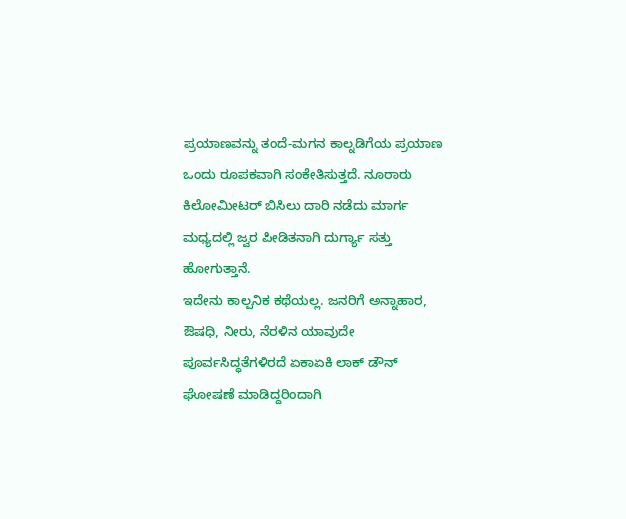ಪ್ರಯಾಣವನ್ನು ತಂದೆ-ಮಗನ ಕಾಲ್ನಡಿಗೆಯ ಪ್ರಯಾಣ ಒಂದು ರೂಪಕವಾಗಿ ಸಂಕೇತಿಸುತ್ತದೆ. ನೂರಾರು ಕಿಲೋಮೀಟರ್ ಬಿಸಿಲು ದಾರಿ ನಡೆದು ಮಾರ್ಗ ಮಧ್ಯದಲ್ಲಿ ಜ್ವರ ಪೀಡಿತನಾಗಿ ದುರ್ಗ್ಯಾ ಸತ್ತು ಹೋಗುತ್ತಾನೆ.
ಇದೇನು ಕಾಲ್ಪನಿಕ ಕಥೆಯಲ್ಲ. ಜನರಿಗೆ ಅನ್ನಾಹಾರ, ಔಷಧಿ, ನೀರು, ನೆರಳಿನ ಯಾವುದೇ ಪೂರ್ವಸಿದ್ಧತೆಗಳಿರದೆ ಏಕಾಏಕಿ ಲಾಕ್ ಡೌನ್ ಘೋಷಣೆ ಮಾಡಿದ್ದರಿಂದಾಗಿ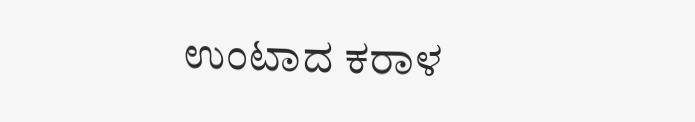ಉಂಟಾದ ಕರಾಳ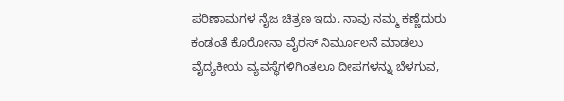ಪರಿಣಾಮಗಳ ನೈಜ ಚಿತ್ರಣ ಇದು. ನಾವು ನಮ್ಮ ಕಣ್ಣೆದುರು ಕಂಡಂತೆ ಕೊರೋನಾ ವೈರಸ್ ನಿರ್ಮೂಲನೆ ಮಾಡಲು ವೈದ್ಯಕೀಯ ವ್ಯವಸ್ಥೆಗಳಿಗಿಂತಲೂ ದೀಪಗಳನ್ನು ಬೆಳಗುವ,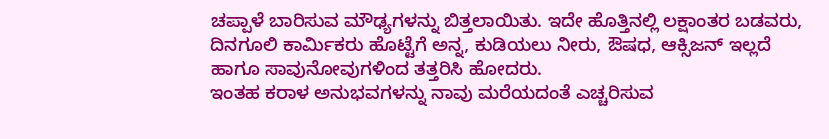ಚಪ್ಪಾಳೆ ಬಾರಿಸುವ ಮೌಢ್ಯಗಳನ್ನು ಬಿತ್ತಲಾಯಿತು. ಇದೇ ಹೊತ್ತಿನಲ್ಲಿ ಲಕ್ಷಾಂತರ ಬಡವರು, ದಿನಗೂಲಿ ಕಾರ್ಮಿಕರು ಹೊಟ್ಟೆಗೆ ಅನ್ನ, ಕುಡಿಯಲು ನೀರು, ಔಷಧ, ಆಕ್ಸಿಜನ್ ಇಲ್ಲದೆ ಹಾಗೂ ಸಾವುನೋವುಗಳಿಂದ ತತ್ತರಿಸಿ ಹೋದರು.
ಇಂತಹ ಕರಾಳ ಅನುಭವಗಳನ್ನು ನಾವು ಮರೆಯದಂತೆ ಎಚ್ಚರಿಸುವ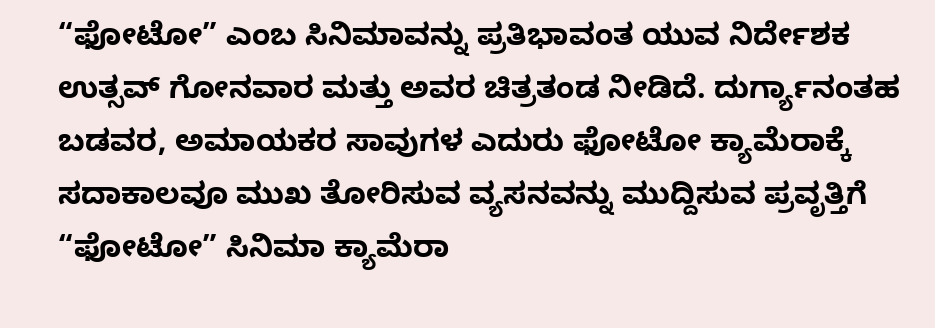“ಫೋಟೋ” ಎಂಬ ಸಿನಿಮಾವನ್ನು ಪ್ರತಿಭಾವಂತ ಯುವ ನಿರ್ದೇಶಕ ಉತ್ಸವ್ ಗೋನವಾರ ಮತ್ತು ಅವರ ಚಿತ್ರತಂಡ ನೀಡಿದೆ. ದುರ್ಗ್ಯಾನಂತಹ ಬಡವರ, ಅಮಾಯಕರ ಸಾವುಗಳ ಎದುರು ಫೋಟೋ ಕ್ಯಾಮೆರಾಕ್ಕೆ ಸದಾಕಾಲವೂ ಮುಖ ತೋರಿಸುವ ವ್ಯಸನವನ್ನು ಮುದ್ದಿಸುವ ಪ್ರವೃತ್ತಿಗೆ “ಫೋಟೋ” ಸಿನಿಮಾ ಕ್ಯಾಮೆರಾ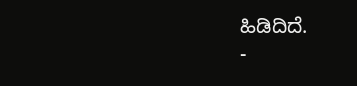ಹಿಡಿದಿದೆ.
-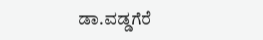ಡಾ.ವಡ್ಡಗೆರೆ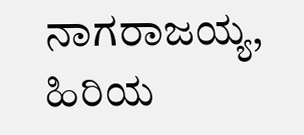ನಾಗರಾಜಯ್ಯ, ಹಿರಿಯ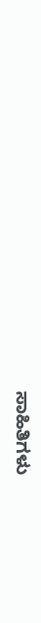ಸಾಹಿತಿಗಳು